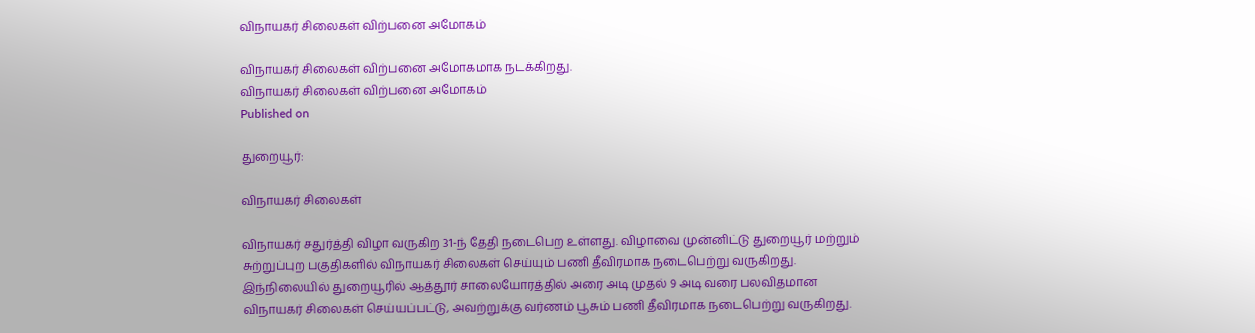விநாயகர் சிலைகள் விற்பனை அமோகம்

விநாயகர் சிலைகள் விற்பனை அமோகமாக நடக்கிறது.
விநாயகர் சிலைகள் விற்பனை அமோகம்
Published on

துறையூர்:

விநாயகர் சிலைகள்

விநாயகர் சதுர்த்தி விழா வருகிற 31-ந் தேதி நடைபெற உள்ளது. விழாவை முன்னிட்டு துறையூர் மற்றும் சுற்றுப்புற பகுதிகளில் விநாயகர் சிலைகள் செய்யும் பணி தீவிரமாக நடைபெற்று வருகிறது. இந்நிலையில் துறையூரில் ஆத்தூர் சாலையோரத்தில் அரை அடி முதல் 9 அடி வரை பலவிதமான விநாயகர் சிலைகள் செய்யப்பட்டு, அவற்றுக்கு வர்ணம் பூசும் பணி தீவிரமாக நடைபெற்று வருகிறது.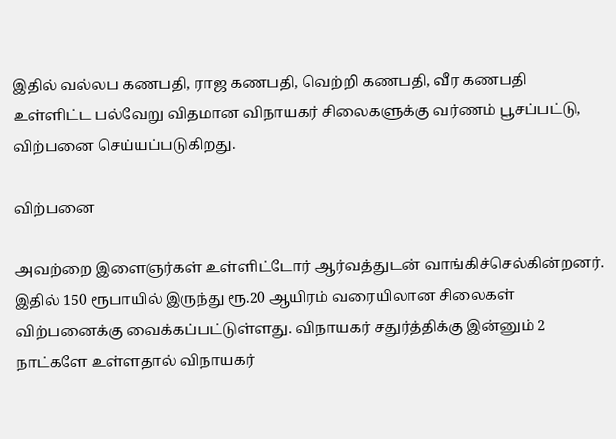இதில் வல்லப கணபதி, ராஜ கணபதி, வெற்றி கணபதி, வீர கணபதி உள்ளிட்ட பல்வேறு விதமான விநாயகர் சிலைகளுக்கு வர்ணம் பூசப்பட்டு, விற்பனை செய்யப்படுகிறது.

விற்பனை

அவற்றை இளைஞர்கள் உள்ளிட்டோர் ஆர்வத்துடன் வாங்கிச்செல்கின்றனர். இதில் 150 ரூபாயில் இருந்து ரூ.20 ஆயிரம் வரையிலான சிலைகள் விற்பனைக்கு வைக்கப்பட்டுள்ளது. விநாயகர் சதுர்த்திக்கு இன்னும் 2 நாட்களே உள்ளதால் விநாயகர்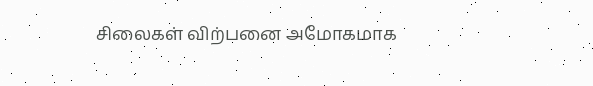சிலைகள் விற்பனை அமோகமாக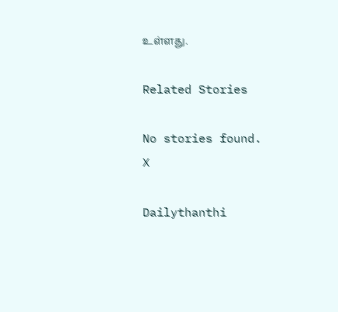உள்ளது.

Related Stories

No stories found.
X

Dailythanthi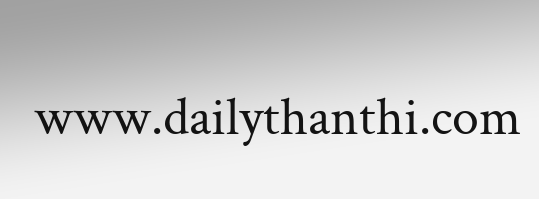www.dailythanthi.com